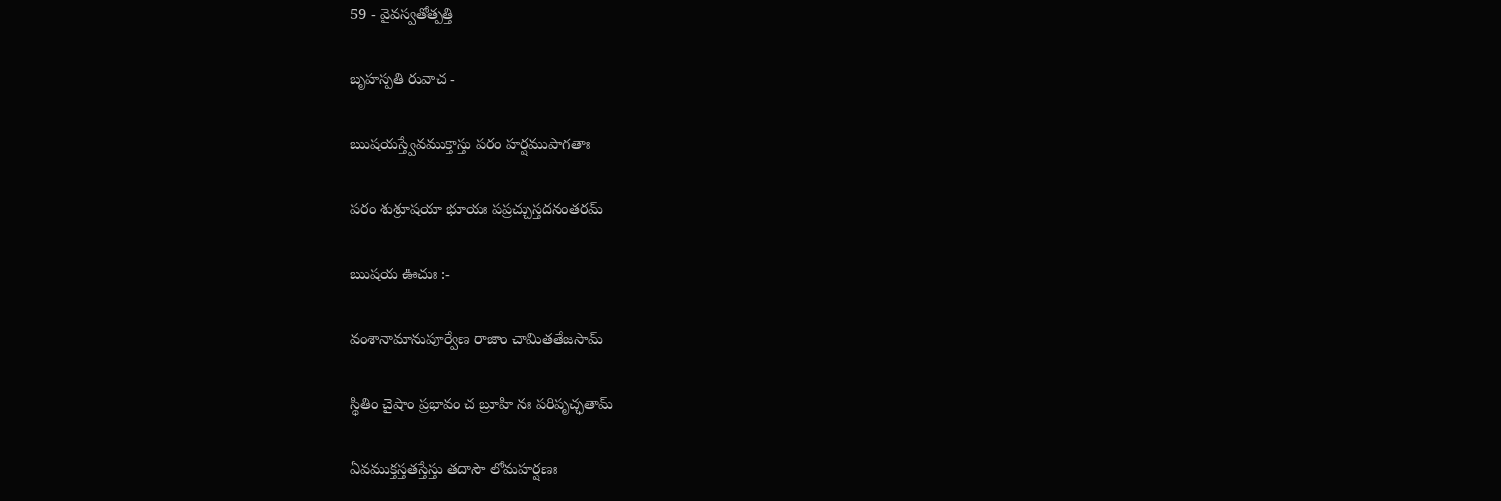59 - వైవస్వతోత్పత్తి

బృహస్పతి రువాచ -

ఋషయస్త్వేవముక్తాస్తు పరం హర్షముపాగతాః

పరం శుశ్రూషయా భూయః పప్రచ్చుస్తదనంతరమ్

ఋషయ ఊచుః :-

వంశానామానుపూర్వేణ రాజాం చామితతేజసామ్

స్థితిం చైషాం ప్రభావం చ బ్రూహి నః పరిపృచ్ఛతామ్

ఏవముక్తస్తతస్తేస్తు తదాసౌ లోమహర్షణః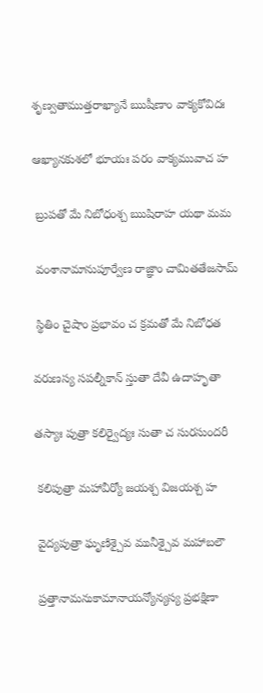శృణ్వతాముత్తరాఖ్యానే ఋషీణాం వాక్యకోవిదః

ఆఖ్యానకుశలో భూయః పరం వాక్యమువాచ హ

 బ్రుపతో మే నిబోధంశ్చ ఋషిరాహ యథా మమ

 వంశానామానుపూర్వేణ రాజ్ఞాం చామితతేజసామ్

 స్థితిం చైషాం ప్రభావం చ క్రమతో మే నిబోధత

వరుణస్య సపల్నీకాన్ స్తుతా దేవీ ఉదాహృతా

తస్యాః పుత్రా కలిర్వైద్యః సుతా చ సురసుందరీ

 కలిపుత్రా మహావీర్యో జయశ్చ విజయశ్చ హ

 వైద్యపుత్రా ఘృణిశ్చైవ మునీశ్చైవ మహాబలౌ

 ప్రత్తానామనుకామానాయన్యోన్యస్య ప్రభక్షిణా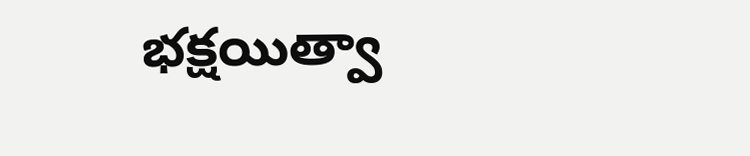భక్షయిత్వా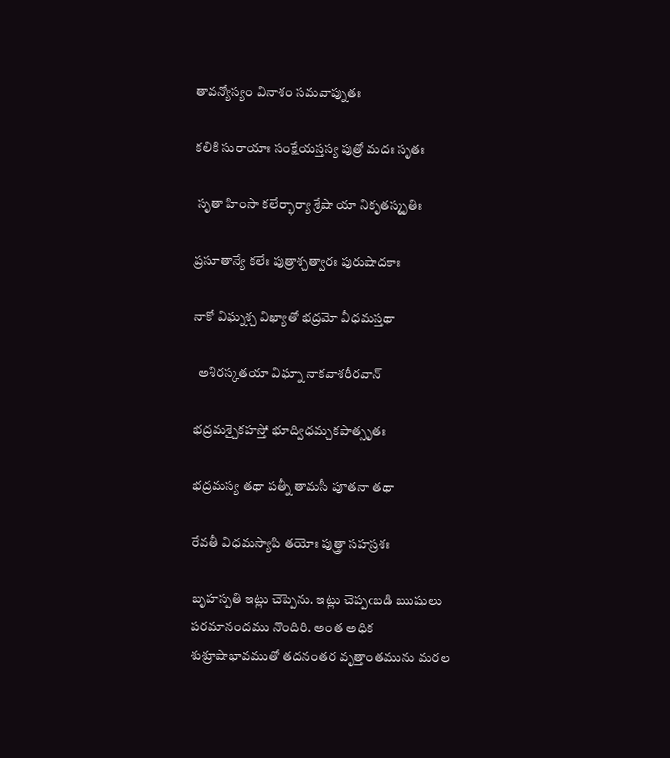తావన్యోస్యం వినాశం సమవాప్నుతః

కలికి సురాయాః సంక్షేయస్తస్య పుత్రో మదః సృతః

 సృతా హింసా కలేర్భార్యా శ్రేషా యా నికృతస్మృతిః

ప్రసూతాన్యే కలేః పుత్రాశ్చత్వారః పురుషాదకాః

నాకో విఘ్నశ్చ విఖ్యాతో భద్రమో వీధమస్తథా

  అశిరస్కతయా విఘ్నా నాకవాశరీరవాన్

భద్రమశ్చైకహస్తో భూద్విధమ్చకపాత్సృతః

భద్రమస్య తథా పత్నీ తామసీ పూతనా తథా

రేవతీ విధమస్యాపి తయోః పుత్త్రా సహస్రశః

బృహస్పతి ఇట్లు చెప్పెను. ఇట్లు చెప్పఁబడి ఋషులు పరమానందము నొందిరి. అంత అధిక శుశ్రూషాభావముతో తదనంతర వృత్తాంతమును మరల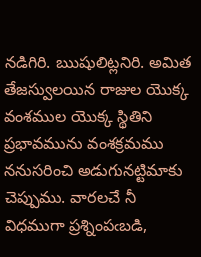నడిగిరి. ఋషులిట్లనిరి. అమిత తేజస్వులయిన రాజుల యొక్క వంశముల యొక్క స్థితిని ప్రభావమును వంశక్రమము ననుసరించి అడుగునట్టిమాకు చెప్పుము. వారలచే నీ విధముగా ప్రశ్నింపఁబడి,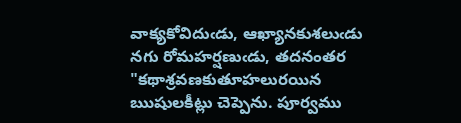వాక్యకోవిదుఁడు, ఆఖ్యానకుశలుఁడు నగు రోమహర్షణుఁడు, తదనంతర "కథాశ్రవణకుతూహలురయిన ఋషులకీట్లు చెప్పెను. పూర్వము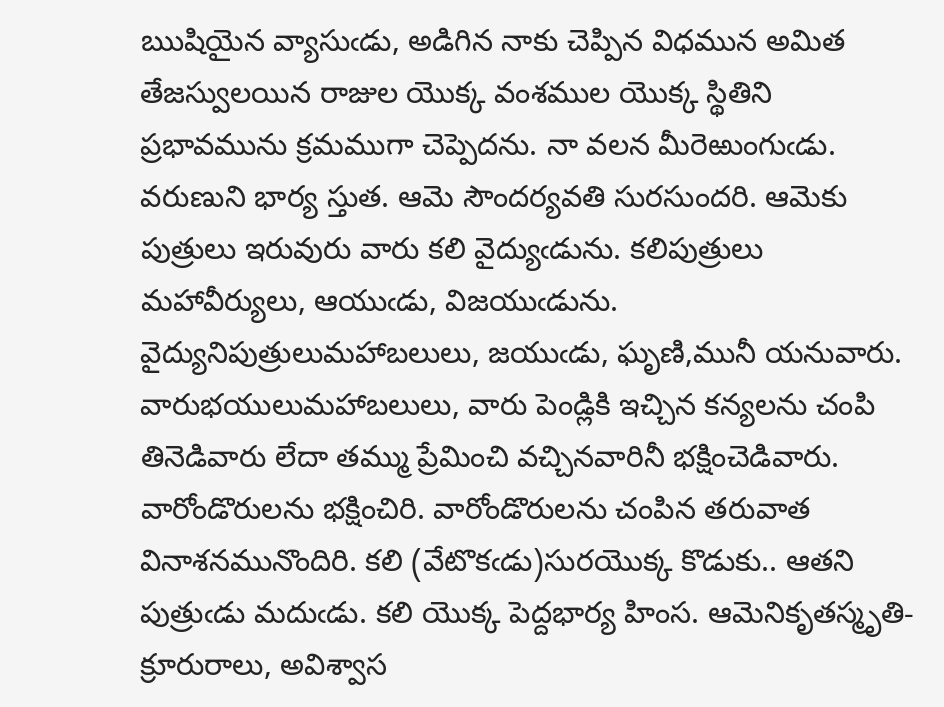ఋషియైన వ్యాసుఁడు, అడిగిన నాకు చెప్పిన విధమున అమిత తేజస్వులయిన రాజుల యొక్క వంశముల యొక్క స్థితిని ప్రభావమును క్రమముగా చెప్పెదను. నా వలన మీరెఱుంగుఁడు. వరుణుని భార్య స్తుత. ఆమె సౌందర్యవతి సురసుందరి. ఆమెకు పుత్రులు ఇరువురు వారు కలి వైద్యుఁడును. కలిపుత్రులు మహావీర్యులు, ఆయుఁడు, విజయుఁడును. వైద్యునిపుత్రులుమహాబలులు, జయుఁడు, ఘృణి,మునీ యనువారు. వారుభయులుమహాబలులు, వారు పెండ్లికి ఇచ్చిన కన్యలను చంపి తినెడివారు లేదా తమ్ము ప్రేమించి వచ్చినవారినీ భక్షించెడివారు. వారోండొరులను భక్షించిరి. వారోండొరులను చంపిన తరువాత వినాశనమునొందిరి. కలి (వేటొకఁడు)సురయొక్క కొడుకు.. ఆతని పుత్రుఁడు మదుఁడు. కలి యొక్క పెద్దభార్య హింస. ఆమెనికృతస్మృతి- క్రూరురాలు, అవిశ్వాస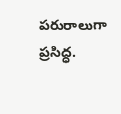పరురాలుగా ప్రసిద్ధ.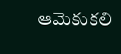ఆమెకుకలి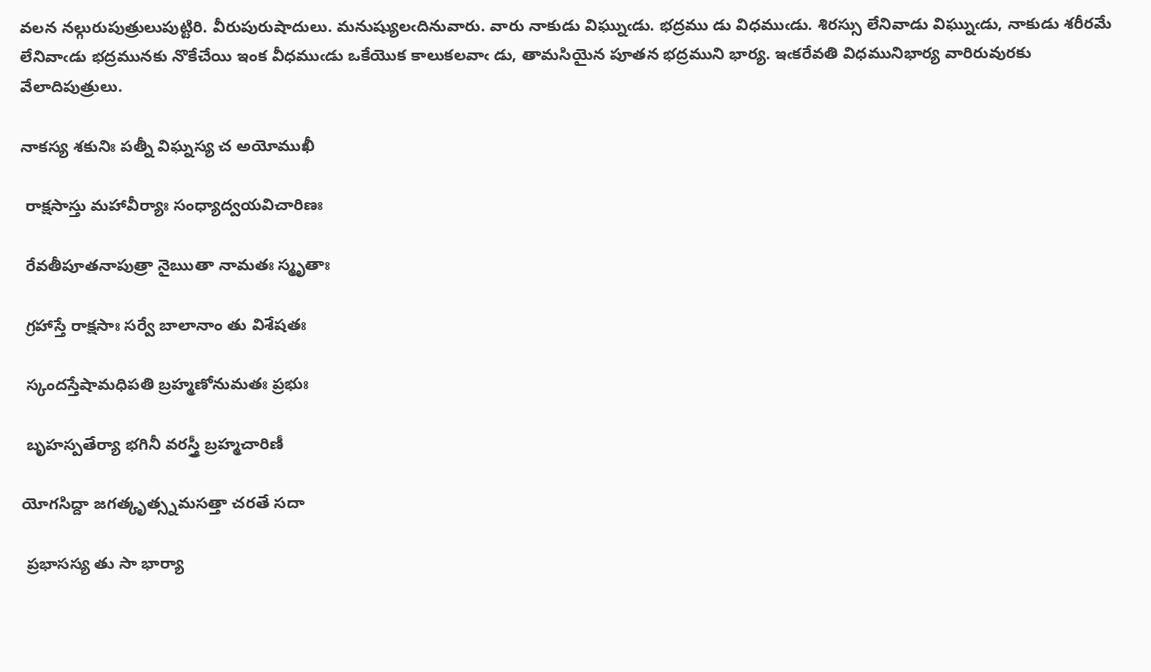వలన నల్గురుపుత్రులుపుట్టిరి. వీరుపురుషాదులు. మనుష్యులఁదినువారు. వారు నాకుడు విఘ్నుఁడు. భద్రము డు విధముఁడు. శిరస్సు లేనివాడు విఘ్నుఁడు, నాకుడు శరీరమే లేనివాఁడు భద్రమునకు నొకేచేయి ఇంక వీధముఁడు ఒకేయొక కాలుకలవాఁ డు, తామసియైన పూతన భద్రముని భార్య. ఇఁకరేవతి విధమునిభార్య వారిరువురకు వేలాదిపుత్రులు.

నాకస్య శకునిః పత్నీ విఘ్నస్య చ అయోముఖీ

 రాక్షసాస్తు మహావీర్యాః సంధ్యాద్వయవిచారిణః

 రేవతీపూతనాపుత్రా నైఋతా నామతః స్మృతాః

 గ్రహాస్తే రాక్షసాః సర్వే బాలానాం తు విశేషతః

 స్కందస్తేషామధిపతి బ్రహ్మణోనుమతః ప్రభుః

 బృహస్పతేర్యా భగినీ వరస్త్రీ బ్రహ్మచారిణీ

యోగసిద్దా జగత్కృత్స్నమసత్తా చరతే సదా

 ప్రభాసస్య తు సా భార్యా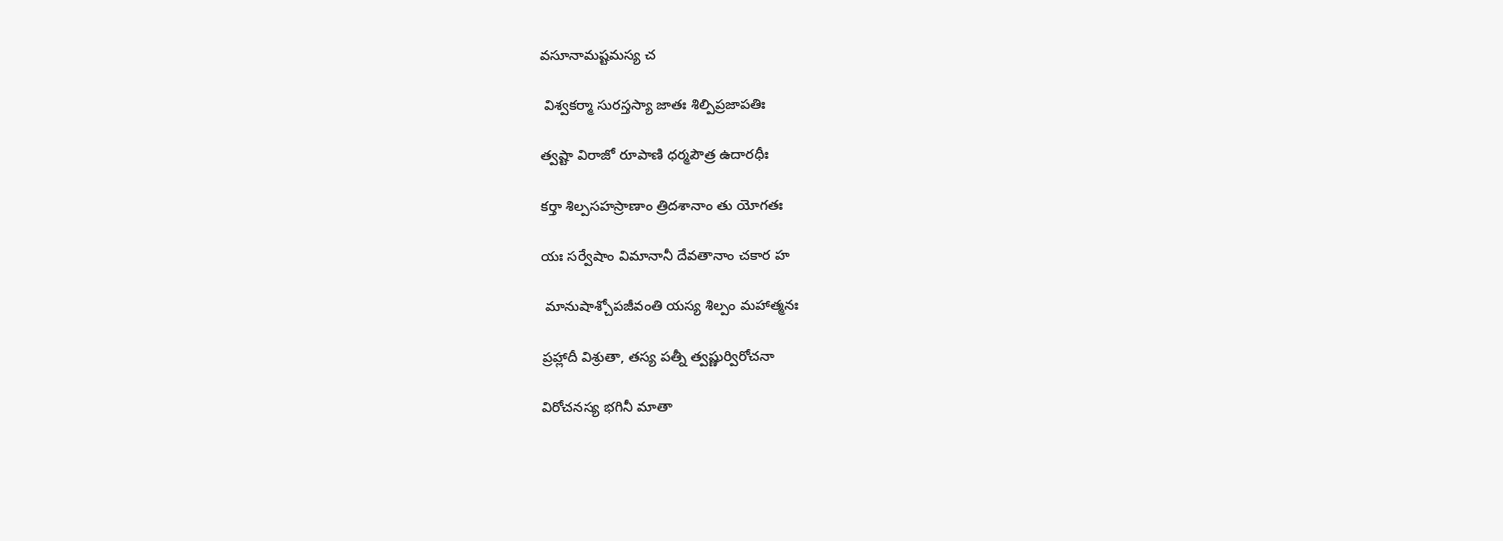వసూనామష్టమస్య చ

 విశ్వకర్మా సురస్తస్యా జాతః శిల్పిప్రజాపతిః

త్వష్టా విరాజో రూపాణి ధర్మపౌత్ర ఉదారధీః

కర్తా శిల్పసహస్రాణాం త్రిదశానాం తు యోగతః

యః సర్వేషాం విమానానీ దేవతానాం చకార హ

 మానుషాశ్చోపజీవంతి యస్య శిల్పం మహాత్మనః

ప్రహ్లాదీ విశ్రుతా, తస్య పత్నీ త్వష్ణుర్విరోచనా

విరోచనస్య భగినీ మాతా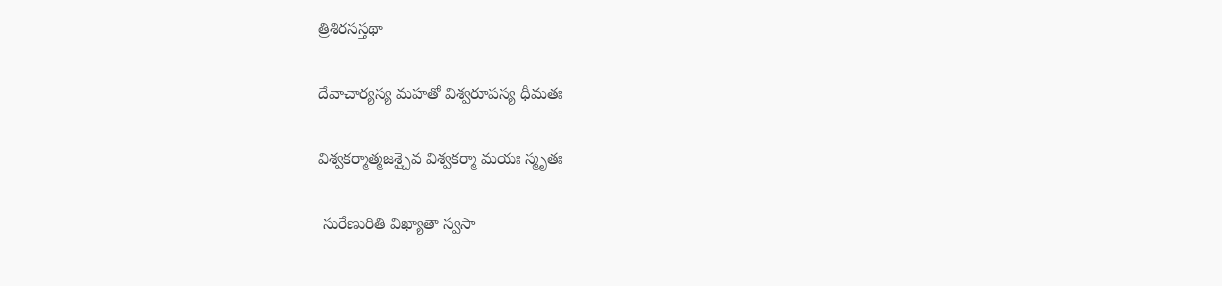త్రిశిరసస్తథా

దేవాచార్యస్య మహతో విశ్వరూపస్య ధీమతః

విశ్వకర్మాత్మజశ్చైవ విశ్వకర్మా మయః స్మృతః

 సురేణురితి విఖ్యాతా స్వసా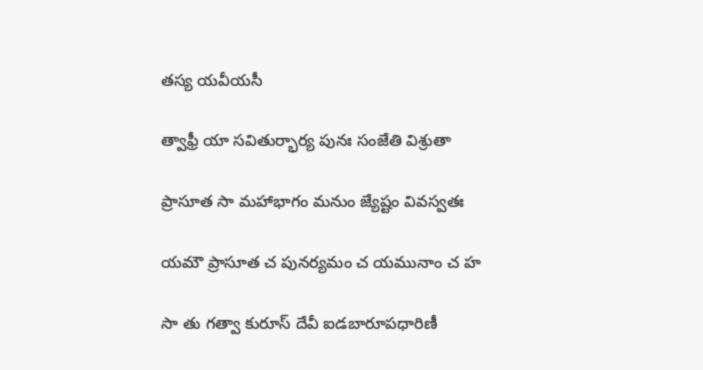తస్య యవీయసీ

త్వాఫ్రీ యా సవితుర్భార్య పునః సంజేతి విశ్రుతా

ప్రాసూత సా మహాభాగం మనుం జ్యేష్టం వివస్వతః

యమౌ ప్రాసూత చ పునర్యమం చ యమునాం చ హ

సా తు గత్వా కురూస్ దేవీ ఐడబారూపధారిణీ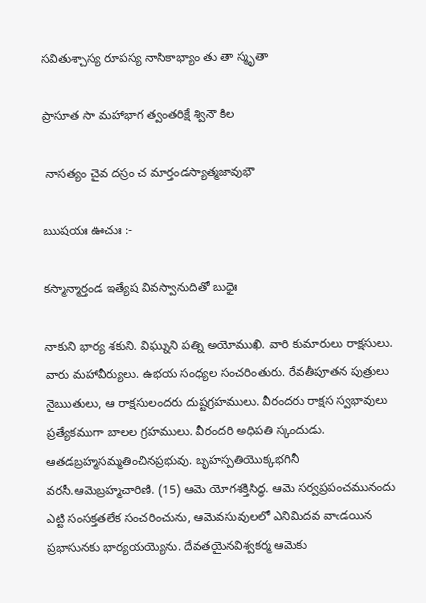సవితుశ్చాస్య రూపస్య నాసికాభ్యాం తు తా స్మృతా

ప్రాసూత సా మహాభాగ త్వంతరిక్షే శ్వినౌ కిల

 నాసత్యం చైవ దస్రం చ మార్తండస్యాత్మజావుభౌ

ఋషయః ఊచుః :-

కస్మాన్మార్తండ ఇత్యేష వివస్వానుదితో బుధైః

నాకుని భార్య శకుని. విఘ్నుని పత్ని అయోముఖి. వారి కుమారులు రాక్షసులు. వారు మహావీర్యులు. ఉభయ సంధ్యల సంచరింతురు. రేవతీపూతన పుత్రులు నైఋతులు, ఆ రాక్షసులందరు దుష్టగ్రహములు. వీరందరు రాక్షస స్వభావులు ప్రత్యేకముగా బాలల గ్రహములు. వీరందరి అధిపతి స్కందుడు. ఆతడబ్రహ్మసమ్మతించినప్రభువు. బృహస్పతియొక్కభగినీ వరసీ.ఆమెబ్రహ్మచారిణి. (15) ఆమె యోగశక్తిసిద్ధ. ఆమె సర్వప్రపంచమునందు ఎట్టి సంసక్తతలేక సంచరించును, ఆమెవసువులలో ఎనిమిదవ వాఁడయిన ప్రభాసునకు భార్యయయ్యెను. దేవతయైనవిశ్వకర్మ ఆమెకు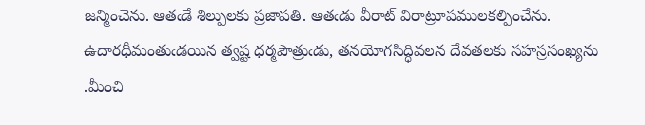జన్మించెను. ఆతఁడే శిల్పులకు ప్రజాపతి. ఆతఁడు వీరాట్ విరాట్రూపములకల్పించేను. ఉదారధీమంతుఁడయిన త్వష్ట ధర్మపౌత్రుఁడు, తనయోగసిద్ధివలన దేవతలకు సహస్రసంఖ్యను .మీంచి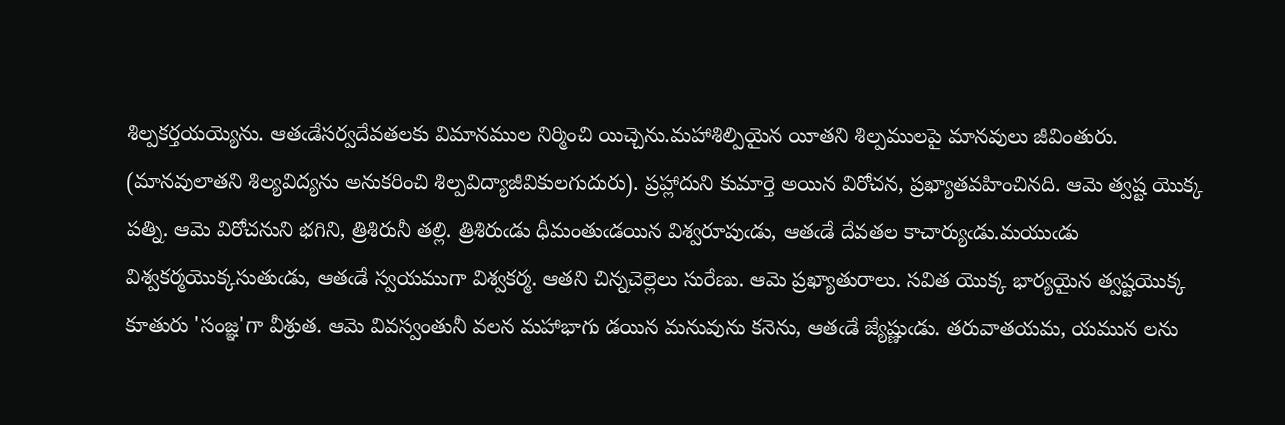శిల్పకర్తయయ్యెను. ఆతఁడేసర్వదేవతలకు విమానముల నిర్మించి యిచ్చెను.మహాశిల్పియైన యీతని శిల్పములపై మానవులు జీవింతురు. (మానవులాతని శిల్యవిద్యను అనుకరించి శిల్పవిద్యాజీవికులగుదురు). ప్రహ్లాదుని కుమార్తె అయిన విరోచన, ప్రఖ్యాతవహించినది. ఆమె త్వష్ట యొక్క పత్ని. ఆమె విరోచనుని భగిని, త్రిశిరునీ తల్లి. త్రిశిరుఁడు ధీమంతుఁడయిన విశ్వరూపుఁడు, ఆతఁడే దేవతల కాచార్యుఁడు.మయుఁడు విశ్వకర్మయొక్కసుతుఁడు, ఆతఁడే స్వయముగా విశ్వకర్మ. ఆతని చిన్నచెల్లెలు సురేణు. ఆమె ప్రఖ్యాతురాలు. సవిత యొక్క భార్యయైన త్వష్టయొక్క కూతురు 'సంజ్ఞ'గా వీశ్రుత. ఆమె వివస్వంతునీ వలన మహాభాగు డయిన మనువును కనెను, ఆతఁడే జ్యేష్ణుఁడు. తరువాతయమ, యమున లను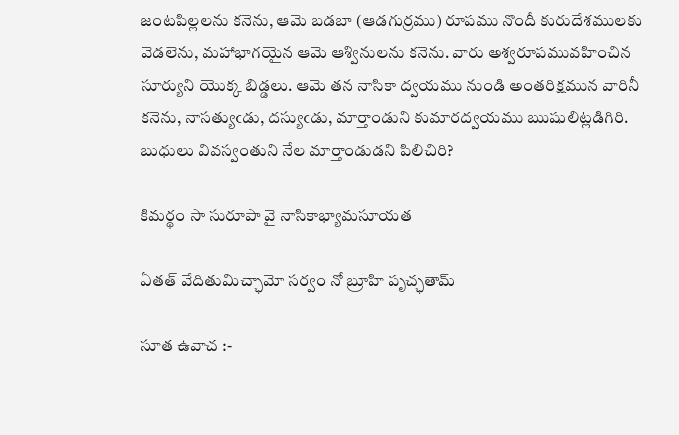జంటపిల్లలను కనెను, ఆమె బడబా (ఆడగుర్రము) రూపము నొందీ కురుదేశములకు వెడలెను, మహాభాగయైన ఆమె ఆశ్వినులను కనెను. వారు అశ్వరూపమువహించిన సూర్యుని యొక్క బిడ్డలు. ఆమె తన నాసికా ద్వయము నుండి అంతరిక్షమున వారినీ కనెను, నాసత్యుఁడు, దస్యుఁడు, మార్తాండుని కుమారద్వయము ఋషులిట్లడిగిరి. బుధులు వివస్వంతుని నేల మార్తాండుడని పిలిచిరి?

కిమర్థం సా సురూపా వై నాసికాభ్యామసూయత

ఏతత్ వేదితుమిచ్ఛామో సర్వం నో బ్రూహి పృచ్ఛతామ్

సూత ఉవాచ :-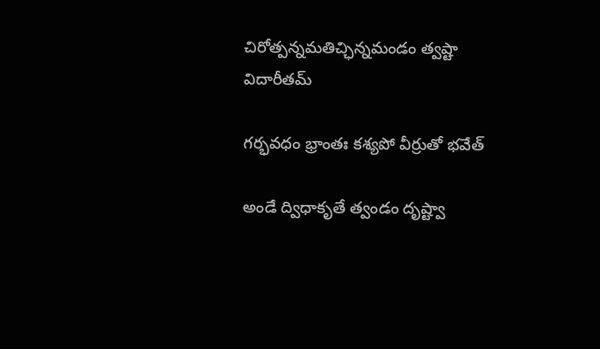చిరోత్పన్నమతిచ్ఛిన్నమండం త్వష్టా విదారీతమ్

గర్భవధం భ్రాంతః కశ్యపో వీర్రుతో భవేత్

అండే ద్విధాకృతే త్వండం దృష్ట్వా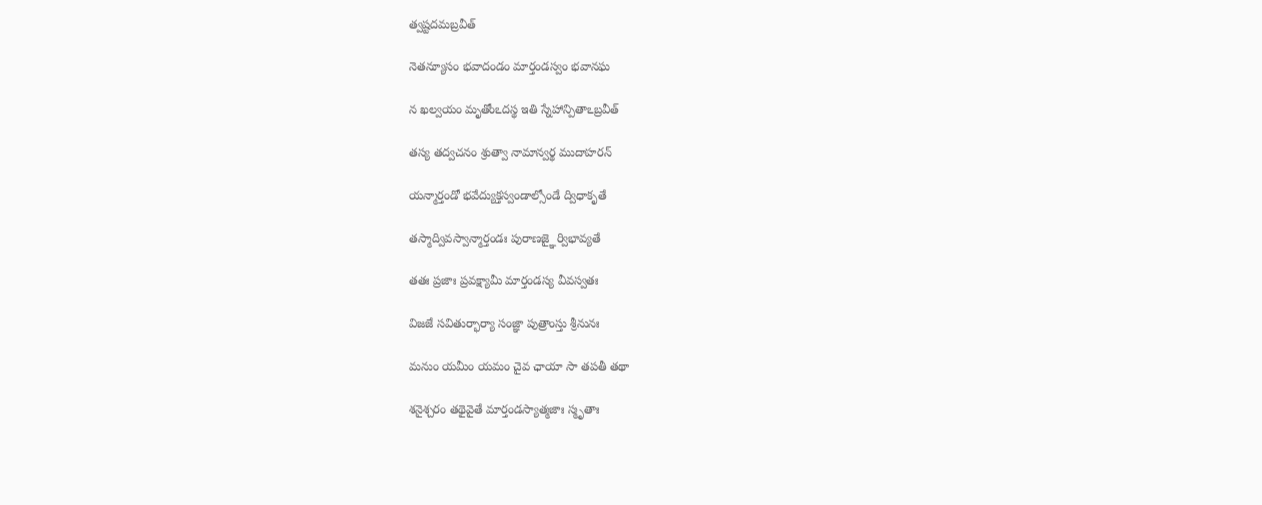త్వష్టదమబ్రవీత్

నెతన్యూసం భవాదండం మార్తండస్వం భవానఘ

న ఖల్వయం మృతోంఽదస్థ ఇతి స్నేహాన్పితాఽబ్రవీత్

తస్య తద్వచనం శ్రుత్వా నామాన్వర్థ ముదాహరన్

యన్మార్తండో భవేద్యుక్తస్వండాల్సోండే ద్విధాకృతే

తస్మాద్వివస్వాన్మార్తండః పురాణజ్ఞైర్విభావ్యతే

తతః ప్రజాః ప్రవక్ష్యామీ మార్తండస్య వీవస్వతః

విజజే సవితుర్భార్యా సంజ్ఞా పుత్రాంస్తు శ్రీనునః

మనుం యమీం యమం చైవ ఛాయా సా తపతీ తథా

శనైశ్చరం తథైవైతే మార్తండస్యాత్మజాః స్మృతాః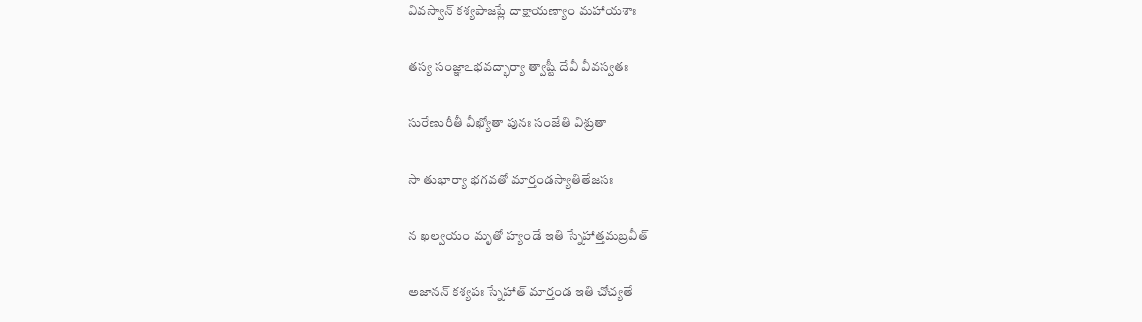వివస్వాన్ కశ్యపాజప్లే దాక్షాయణ్యాం మహాయశాః

తస్య సంజ్ఞాఽభవద్భార్యా త్వాష్టీ దేవీ వీవస్వతః

సురేణురీతీ వీఖ్యోతా పునః సంజేతి విశ్రుతా

సా తుభార్యా భగవతో మార్తండస్యాతితేజసః

న ఖల్వయం మృతో హ్యండే ఇతి స్నేహాత్తమబ్రవీత్

అజానన్ కశ్యపః స్నేహాత్ మార్తండ ఇతి చోచ్యతే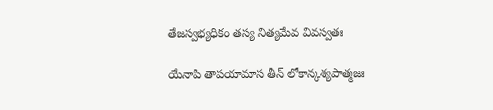తేజస్వభ్యధికం తస్య నిత్యమేవ వివస్వతః

యేనాపి తాపయామాస తీన్ లోకాన్కశ్యపాత్మజః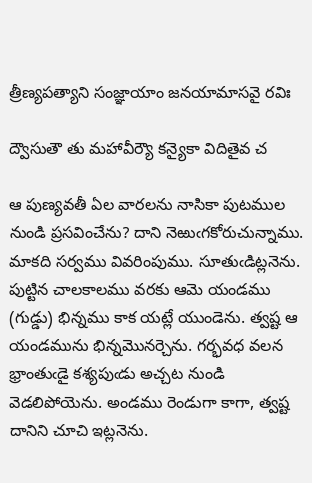త్రీణ్యపత్యాని సంజ్ఞాయాం జనయామాసవై రవిః

ద్వౌసుతౌ తు మహావీర్యౌ కన్యైకా విదితైవ చ

ఆ పుణ్యవతీ ఏల వారలను నాసికా పుటముల నుండి ప్రసవించేను? దాని నెఱుఁగకోరుచున్నాము. మాకది సర్వము వివరింపుము. సూతుఁడిట్లనెను. పుట్టిన చాలకాలము వరకు ఆమె యండము (గుడ్డు) భిన్నము కాక యట్లే యుండెను. త్వష్ట ఆ యండమును భిన్నమొనర్చెను. గర్భవధ వలన భ్రాంతుఁడై కశ్యపుఁడు అచ్చట నుండి వెడలిపోయెను. అండము రెండుగా కాగా, త్వష్ట దానిని చూచి ఇట్లనెను.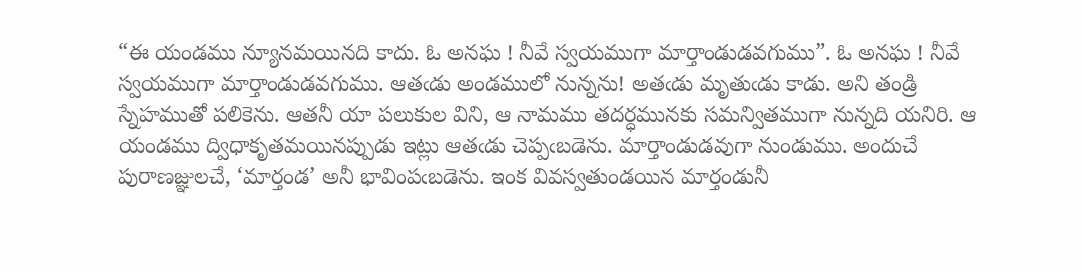“ఈ యండము న్యూనమయినది కాదు. ఓ అనఘ ! నీవే స్వయముగా మార్తాండుడవగుము”. ఓ అనఘ ! నీవే స్వయముగా మార్తాండుడవగుము. ఆతఁడు అండములో నున్నను! అతఁడు మృతుఁడు కాడు. అని తండ్రి స్నేహముతో పలికెను. ఆతనీ యా పలుకుల విని, ఆ నామము తదర్ధమునకు సమన్వితముగా నున్నది యనిరి. ఆ యండము ద్విధాకృతమయినప్పుడు ఇట్లు ఆతఁడు చెప్పఁబడెను. మార్తాండుడవుగా నుండుము. అందుచే పురాణజ్ఞులచే, ‘మార్తండ’ అనీ భావింపఁబడెను. ఇంక వివస్వతుండయిన మార్తండునీ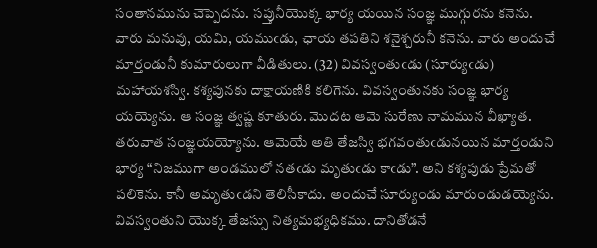సంతానమును చెప్పెదను. సప్తునీయొక్క భార్య యయిన సంజ్ఞ ముగ్గురను కనెను. వారు మనువు, యమి, యముఁడు, ఛాయ తపతిని శనైశ్చరునీ కనెను. వారు అందుచే మార్తండునీ కుమారులుగా వీడితులు. (32) వివస్వంతుఁడు (సూర్యుఁడు) మహాయశస్వి. కశ్యపునకు దాక్షాయణికి కలిగెను. వివస్వంతునకు సంజ్ఞ భార్య యయ్యెను. ఆ సంజ్ఞ త్వష్ణ కూతురు. మొదట ఆమె సురేణు నామమున వీఖ్యాత. తరువాత సంజ్ఞయయ్యోను. ఆమెయే అతి తేజస్వి భగవంతుఁడునయిన మార్తండుని భార్య “నిజముగా అండములో నతఁడు మృతుఁడు కాఁడు”. అని కశ్యపుడు ప్రేమతో పలికెను. కానీ అమృతుఁడని తెలిసీకాదు. అందుచే సూర్యుండు మారుండుడయ్యెను. వివస్వంతుని యొక్క తేజస్సు నిత్యమభ్యధికము. దానితోడనే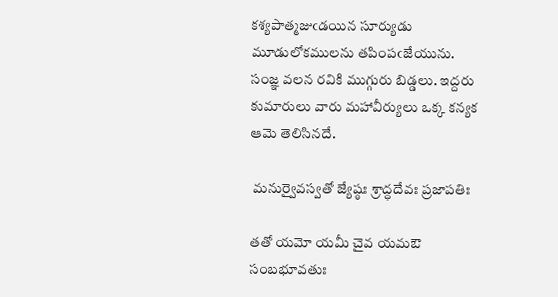కశ్యపాత్మజుఁడయిన సూర్యుడు మూడులోకములను తపింపఁజేయును. సంజ్ఞ వలన రవికి ముగ్గురు బిడ్డలు. ఇద్దరు కుమారులు వారు మహావీర్యులు ఒక్క కన్యక ఆమె తెలిసినదే.

 మనుర్వైవస్వతో జ్యేష్ఠః శ్రాద్ధదేవః ప్రజాపతిః

తతో యమో యమీ చైవ యమఔ సంబభూవతుః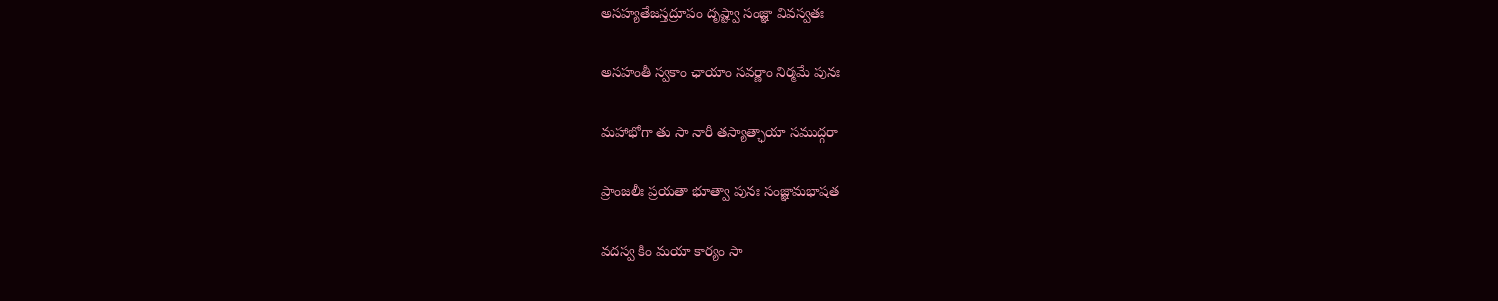అసహ్యతేజస్తద్రూపం దృష్ట్వా సంజ్ఞా వివస్వతః

అసహంతీ స్వకాం ఛాయాం సవర్ణాం నిర్మమే పునః

మహాభోగా తు సా నారీ తస్యాత్ఛాయా సముద్గరా

ప్రాంజలీః ప్రయతా భూత్వా పునః సంజ్ఞామభాషత

వదస్వ కిం మయా కార్యం సా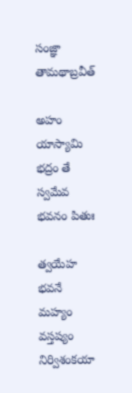సంజ్ఞా తామథాబ్రవీత్

అహం యాస్యామి భద్రం తే స్వమేవ భవనం పితుః

త్వయేహ భవనే మహ్యం వస్తష్యం నిర్విశంకయా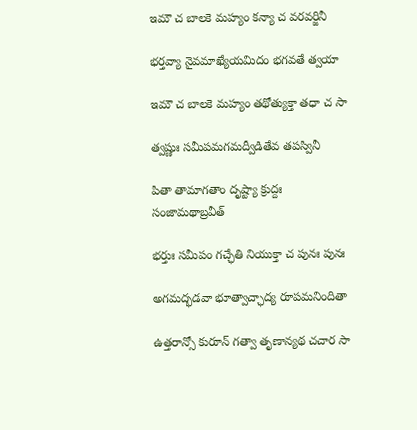ఇమౌ చ బాలకె మహ్యం కన్యా చ వరవర్జినీ

భర్తవ్యా నైవమాఖ్యేయమిదం భగవతే త్వయా

ఇమౌ చ బాలకె మహ్యం తథోత్యుక్తా తధా చ సా

త్వష్ణుః సమీపమగమద్వీడితేవ తపస్వినీ

పితా తామాగతాం దృష్ట్యా క్రుద్దః సంజామథాబ్రవీత్

భర్తుః సమీపం గచ్ఛేతి నియుక్తా చ పునః పునః

అగమద్భడవా భూత్వాచ్ఛాద్య రూపమనిందితా

ఉత్తరాన్సో కురూన్ గత్వా తృణాన్యథ చచార సా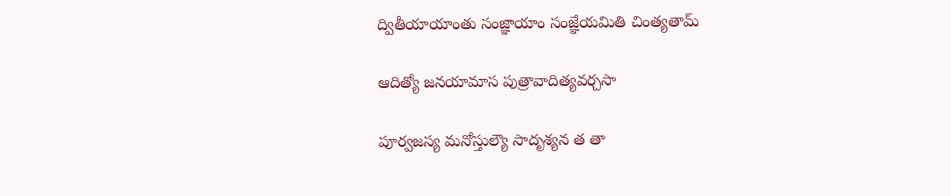ద్వితీయాయాంతు సంజ్ఞాయాం సంజ్ఞేయమితి చింత్యతామ్

ఆదిత్యో జనయామాస పుత్రావాదిత్యవర్చసా

పూర్వజస్య మనోస్తుల్యౌ సాదృశ్యన త తా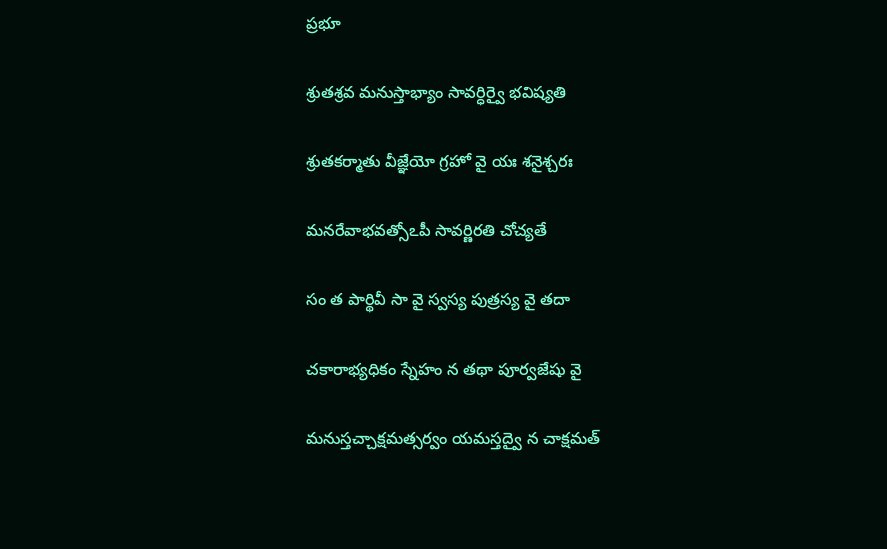ప్రభూ

శ్రుతశ్రవ మనుస్తాభ్యాం సావర్ధిర్వై భవిష్యతి

శ్రుతకర్మాతు వీజ్ఞేయో గ్రహో వై యః శనైశ్చరః

మనరేవాభవత్సోఽపీ సావర్ణిరతి చోచ్యతే

సం త పార్థివీ సా వై స్వస్య పుత్రస్య వై తదా

చకారాభ్యధికం స్నేహం న తథా పూర్వజేషు వై

మనుస్తచ్చాక్షమత్సర్వం యమస్తద్వై న చాక్షమత్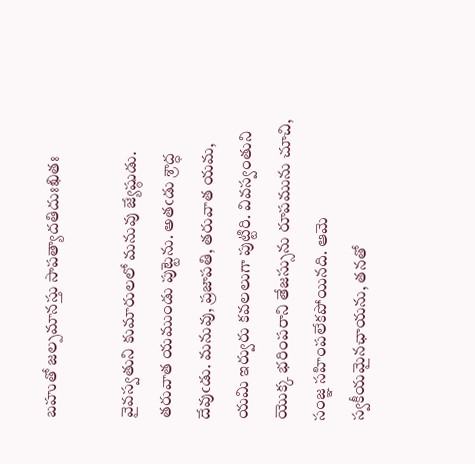బహుతో జల్పమానస్తు సాపత్యాదతిదుఃఖితః

వైవస్వతుని కుమారులలో మనువు జ్యేష్ఠుడు. తరువాత యముండు పుట్టెను. అతఁడు శ్రాద్ధ దేవుఁడు. మనువు, ప్రజాపతి, తరువాత యమ, యమి ఇర్వురు కవలలుగా పుట్టిరి. వివస్వంతుని యొక్క భరింపరాని తేజస్సును రూపమును చూచి, సంజ్ఞ సహింపలేకపోయినది. ఆమె స్వకీయమైనఛాయను, తనతో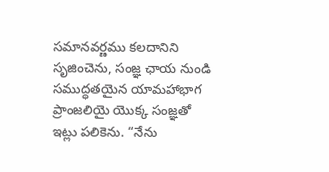సమానవర్ణము కలదానిని సృజించెను, సంజ్ఞ ఛాయ నుండి సముద్ధతయైన యామహాభాగ ప్రాంజలియై యొక్క సంజ్ఞతో ఇట్లు పలికెను. “నేను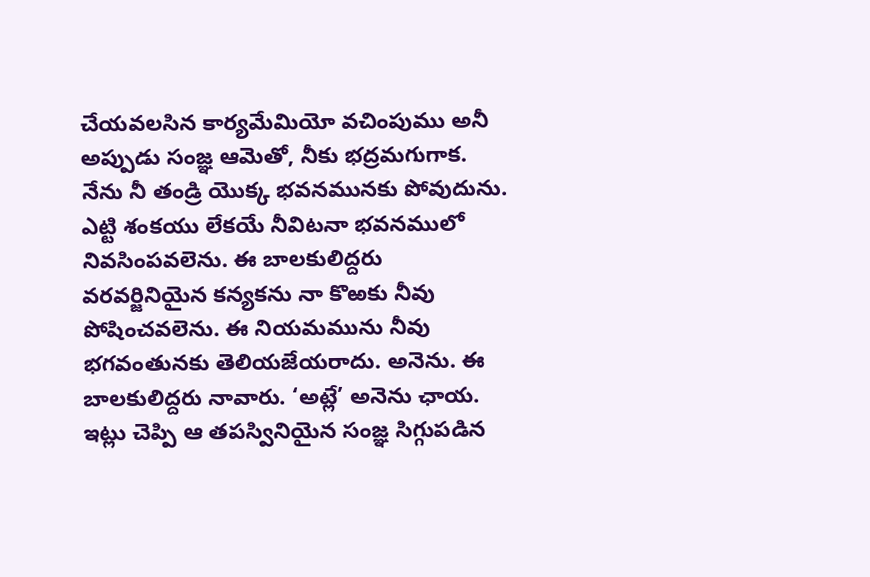చేయవలసిన కార్యమేమియో వచింపుము అనీ అప్పుడు సంజ్ఞ ఆమెతో, నీకు భద్రమగుగాక. నేను నీ తండ్రి యొక్క భవనమునకు పోవుదును. ఎట్టి శంకయు లేకయే నీవిటనా భవనములో నివసింపవలెను. ఈ బాలకులిద్దరు వరవర్జినియైన కన్యకను నా కొఱకు నీవు పోషించవలెను. ఈ నియమమును నీవు భగవంతునకు తెలియజేయరాదు. అనెను. ఈ బాలకులిద్దరు నావారు. ‘అట్లే’ అనెను ఛాయ. ఇట్లు చెప్పి ఆ తపస్వినియైన సంజ్ఞ సిగ్గుపడిన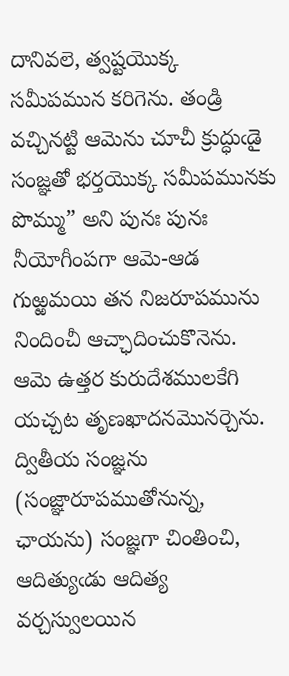దానివలె, త్వష్టయొక్క సమీపమున కరిగెను. తండ్రి వచ్చినట్టి ఆమెను చూచీ క్రుద్ధుఁడై సంజ్ఞతో భర్తయొక్క సమీపమునకు పొమ్ము” అని పునః పునః నీయోగీంపగా ఆమె-ఆడ గుఱ్ఱమయి తన నిజరూపమును నిందించీ ఆచ్ఛాదించుకొనెను. ఆమె ఉత్తర కురుదేశములకేగి యచ్చట తృణఖాదనమొనర్చెను. ద్వితీయ సంజ్ఞను (సంజ్ఞారూపముతోనున్న, ఛాయను) సంజ్ఞగా చింతించి, ఆదిత్యుఁడు ఆదిత్య వర్చస్వులయిన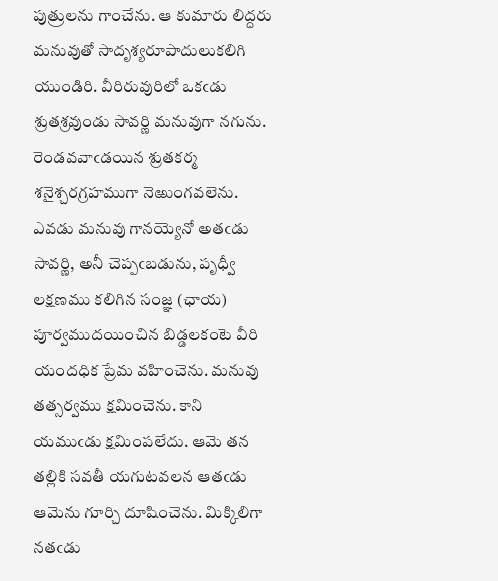పుత్రులను గాంచేను. ఆ కుమారు లిద్దరు మనువుతో సాదృశ్యరూపాదులుకలిగి యుండిరి. వీరిరువురిలో ఒకఁడు శ్రుతశ్రవుండు సావర్ణి మనువుగా నగును. రెండవవాఁడయిన శ్రుతకర్మ శనైశ్చరగ్రహముగా నెఱుంగవలెను. ఎవడు మనువు గానయ్యెనో అతఁడు సావర్ణి, అనీ చెప్పఁబడును, పృధ్వీ లక్షణము కలిగిన సంజ్ఞ (ఛాయ) పూర్వముదయించిన బిడ్డలకంటె వీరి యందధిక ప్రేమ వహించెను. మనువు తత్సర్వము క్షమించెను. కాని యముఁడు క్షమింపలేదు. ఆమె తన తల్లికి సవతీ యగుటవలన ఆతఁడు ఆమెను గూర్చి దూషించెను. మిక్కిలిగా నతఁడు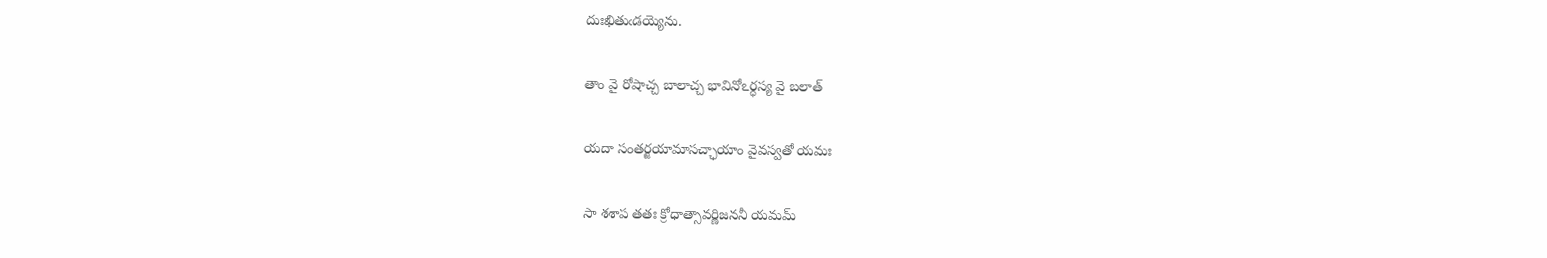దుఃఖితుఁడయ్యెను.

తాం వై రోషాచ్చ బాలాచ్చ భావినోఽర్ధస్య వై బలాత్

యదా సంతర్జయామాసచ్ఛాయాం వైవస్వతో యమః

సా శశాప తతః క్రోధాత్సావర్ణిజననీ యమమ్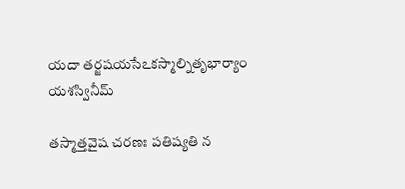యదా తర్జషయసేఽకస్మాల్నితృభార్యాం యశస్వినీమ్

తస్మాత్తవైష చరణః పతిష్యతి న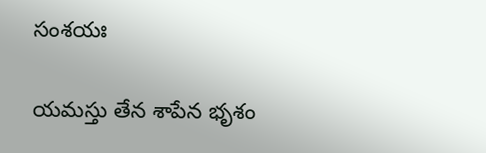సంశయః

యమస్తు తేన శాపేన భృశం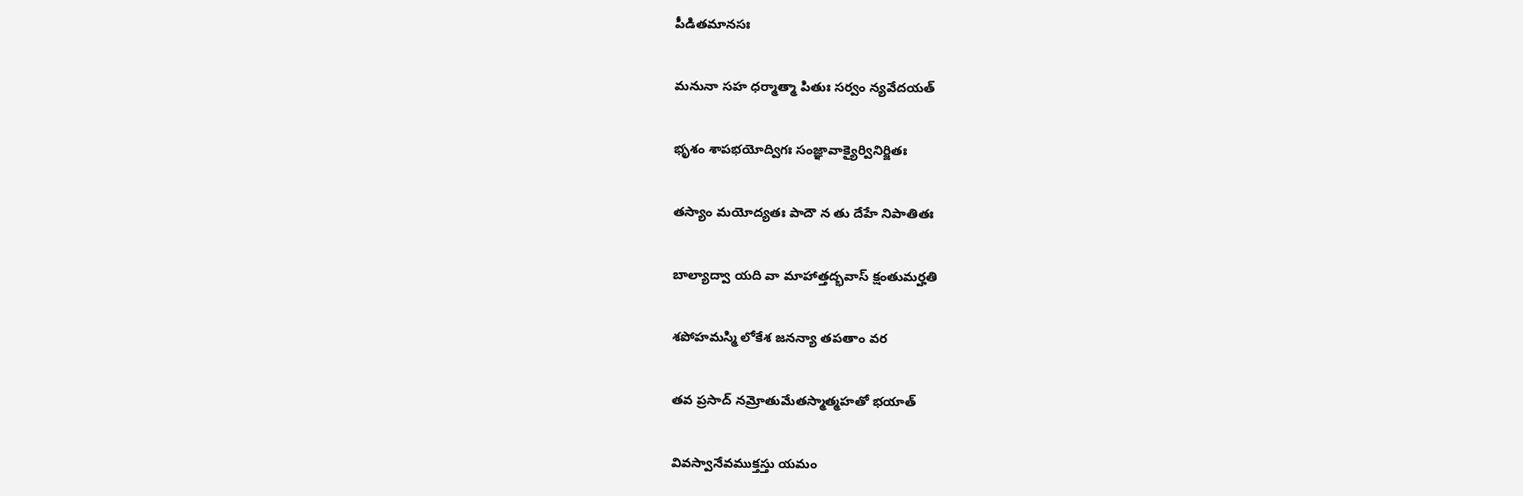పీడితమానసః

మనునా సహ ధర్మాత్మా పితుః సర్వం న్యవేదయత్

భృశం శాపభయోద్విగః సంజ్ఞావాక్యైర్వినిర్జితః

తస్యాం మయోద్యతః పాదౌ న తు దేహే నిపాతితః

బాల్యాద్వా యది వా మాహాత్తద్భవాస్ క్షంతుమర్హతి

శపోహమస్మి లోకేశ జనన్యా తపతాం వర

తవ ప్రసాద్ నమ్రోతుమేతస్మాత్మహతో భయాత్

వివస్వానేవముక్తస్తు యమం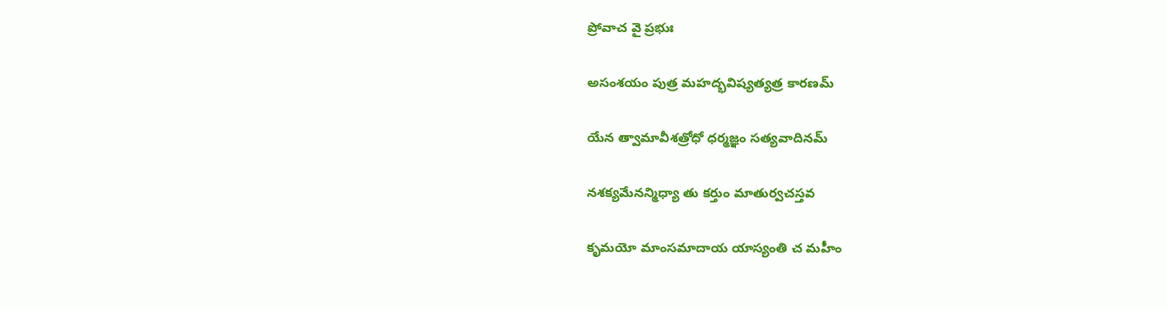ప్రోవాచ వై ప్రభుః

అసంశయం పుత్ర మహద్భవిష్యత్యత్ర కారణమ్

యేన త్వామావీశత్రోధో ధర్మజ్ఞం సత్యవాదినమ్

నశక్యమేనన్మిధ్యా తు కర్తుం మాతుర్వచస్తవ

కృమయో మాంసమాదాయ యాస్యంతి చ మహీం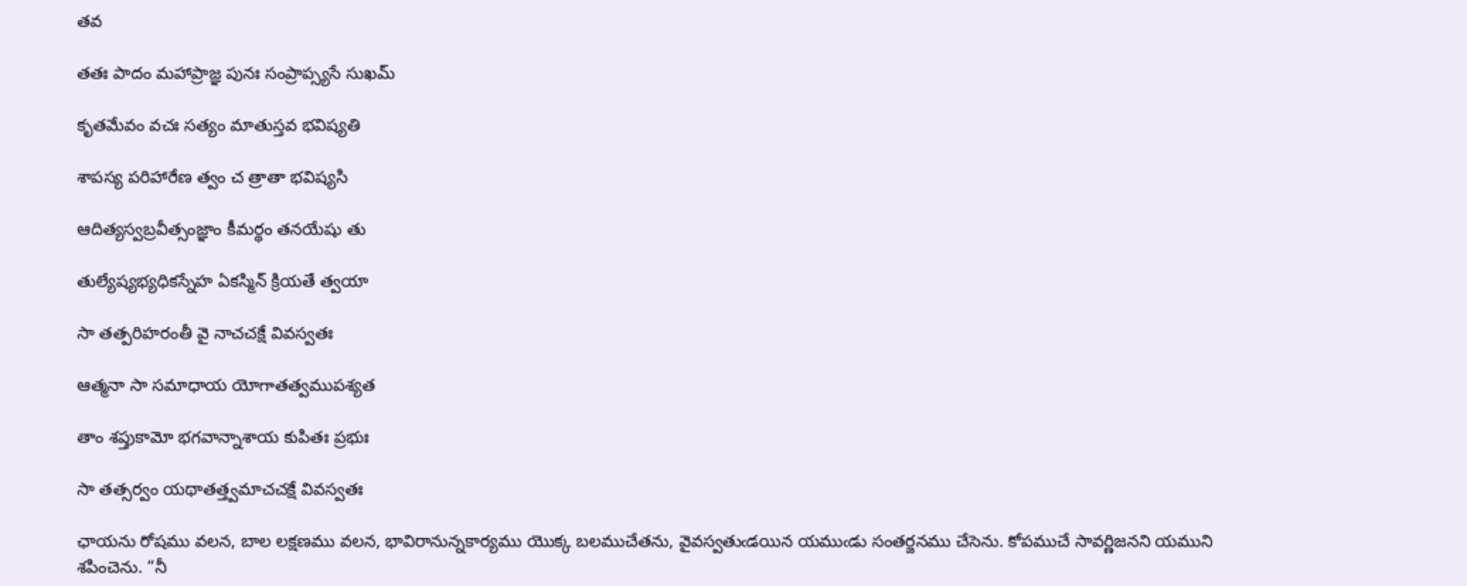తవ

తతః పాదం మహాప్రాజ్ఞ పునః సంప్రాప్స్యసే సుఖమ్

కృతమేవం వచః సత్యం మాతుస్తవ భవిష్యతి

శాపస్య పరిహారేణ త్వం చ త్రాతా భవిష్యసి

ఆదిత్యస్వబ్రవీత్సంజ్ఞాం కీమర్థం తనయేషు తు

తుల్యేష్యభ్యధికస్నేహ ఏకస్మిన్ క్రియతే త్వయా

సా తత్పరిహరంతీ వై నాచచక్షే వివస్వతః

ఆత్మనా సా సమాధాయ యోగాతత్వముపశ్యత

తాం శప్తుకామో భగవాన్నాశాయ కుపితః ప్రభుః

సా తత్సర్వం యథాతత్త్వమాచచక్షే వివస్వతః

ఛాయను రోషము వలన, బాల లక్షణము వలన, భావిరానున్నకార్యము యొక్క బలముచేతను, వైవస్వతుఁడయిన యముఁడు సంతర్జనము చేసెను. కోపముచే సావర్ణిజనని యముని శపించెను. “నీ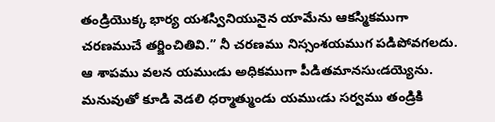తండ్రియొక్క భార్య యశస్వినియునైన యామేను ఆకస్మికముగా చరణముచే తర్జించితివి.” నీ చరణము నిస్సంశయముగ పడిపోవగలదు. ఆ శాపము వలన యముఁడు అధికముగా పీడితమానసుఁడయ్యెను. మనువుతో కూడి వెడలి ధర్మాత్ముండు యముఁడు సర్వము తండ్రికి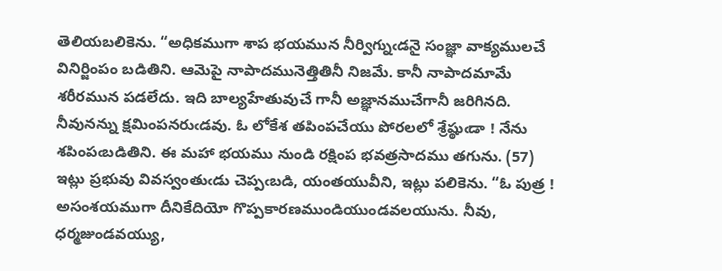తెలియబలికెను. “అధికముగా శాప భయమున నీర్విగ్నుఁడనై సంజ్ఞా వాక్యములచే వినిర్జింపం బడితిని. ఆమెపై నాపాదమునెత్తితినీ నిజమే. కానీ నాపాదమామే శరీరమున పడలేదు. ఇది బాల్యహేతువుచే గానీ అజ్ఞానముచేగానీ జరిగినది. నీవునన్ను క్షమింపనరుఁడవు. ఓ లోకేశ తపింపచేయు పోరలలో శ్రేష్ఠుఁడా ! నేను శపింపఁబడితిని. ఈ మహా భయము నుండి రక్షింప భవత్రసాదము తగును. (57) ఇట్లు ప్రభువు వివస్వంతుఁడు చెప్పఁబడి, యంతయువీని, ఇట్లు పలికెను. “ఓ పుత్ర ! అసంశయముగా దీనికేదియో గొప్పకారణముండియుండవలయును. నీవు, ధర్మజుండవయ్యు,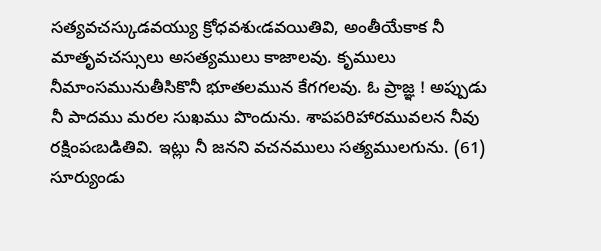సత్యవచస్కుడవయ్యు క్రోధవశుఁడవయితివి, అంతీయేకాక నీ మాతృవచస్సులు అసత్యములు కాజాలవు. కృములు నీమాంసమునుతీసికొనీ భూతలమున కేగగలవు. ఓ ప్రాజ్ఞ ! అప్పుడు నీ పాదము మరల సుఖము పొందును. శాపపరిహారమువలన నీవు రక్షింపఁబడితివి. ఇట్లు నీ జనని వచనములు సత్యములగును. (61) సూర్యుండు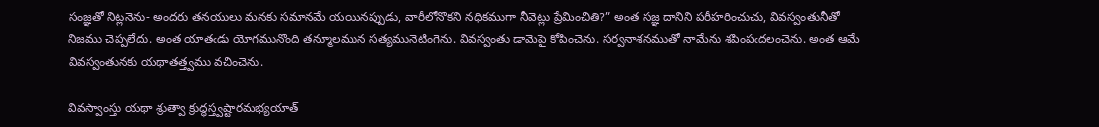సంజ్ఞతో నిట్లనెను- అందరు తనయులు మనకు సమానమే యయినప్పుడు, వారీలోనొకని నధికముగా నీవెట్లు ప్రేమించితి?” అంత సజ్ఞ దానిని పరీహరించుచు, వివస్వంతునీతో నిజము చెప్పలేదు. అంత యాతఁడు యోగమునొంది తన్మూలమున సత్యమునెటింగెను. వివస్వంతు డామెపై కోపించెను. సర్వనాశనముతో నామేను శపింపఁదలంచెను. అంత ఆమే వివస్వంతునకు యథాతత్త్వము వచించెను.

వివస్వాంస్తు యథా శ్రుత్వా క్రుద్ధస్త్వష్టారమభ్యయాత్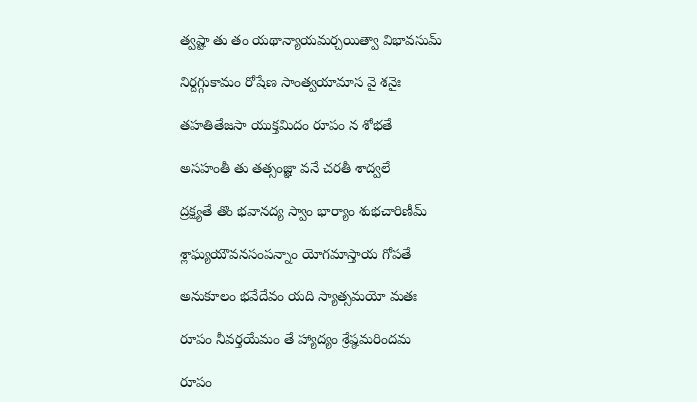త్వష్టా తు తం యథాన్యాయమర్చయిత్వా విభావసుమ్

నిర్దగ్గుకామం రోషేణ సాంత్వయామాస వై శనైః

తహతితేజసా యుక్తమిదం రూపం న శోభతే

అసహంతీ తు తత్సంజ్ఞా వనే చరతీ శాద్వలే

ద్రక్ష్యతే తొం భవానద్య స్వాం భార్యాం శుభచారిణీమ్

శ్లాఘ్యయౌవనసంపన్నాం యోగమాస్తాయ గోపతే

అనుకూలం భవేదేవం యది స్యాత్సమయో మతః

రూపం నీవర్తయేమం తే హ్యాద్యం శ్రేష్ఠమరిందమ

రూపం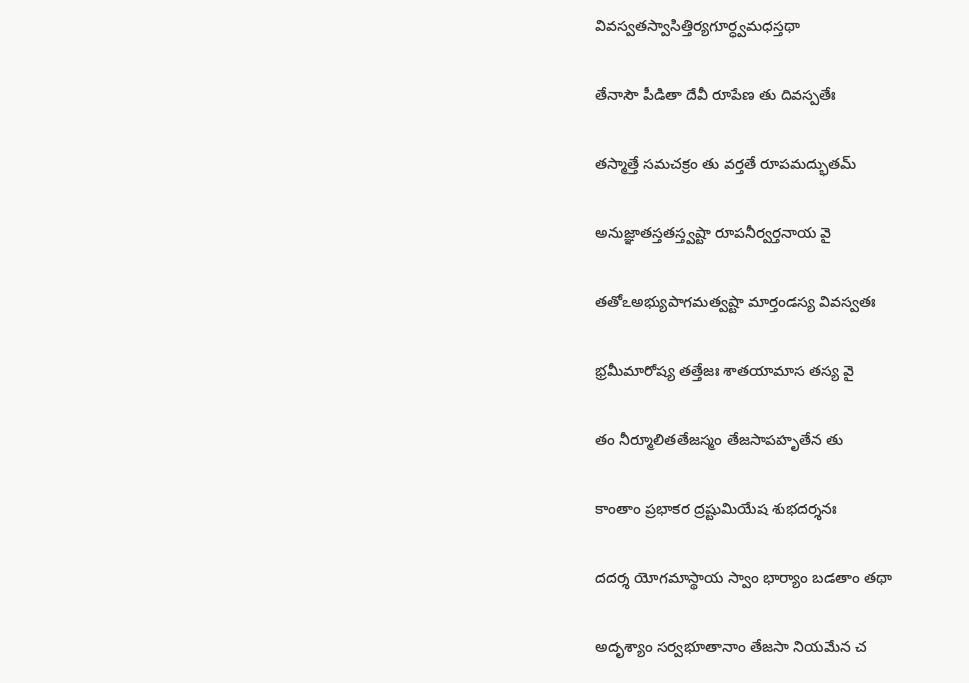వివస్వతస్వాసిత్తిర్యగూర్ధ్వమధస్తథా

తేనాసౌ పీడితా దేవీ రూపేణ తు దివస్పతేః

తస్మాత్తే సమచక్రం తు వర్తతే రూపమద్భుతమ్

అనుజ్ఞాతస్తతస్త్వష్టా రూపనీర్వర్తనాయ వై

తతోఽఅభ్యుపాగమత్వష్టా మార్తండస్య వివస్వతః

భ్రమీమారోష్య తత్తేజః శాతయామాస తస్య వై

తం నీర్మూలితతేజస్మం తేజసాపహృతేన తు

కాంతాం ప్రభాకర ద్రష్టుమియేష శుభదర్శనః

దదర్శ యోగమాస్థాయ స్వాం భార్యాం బడతాం తథా

అదృశ్యాం సర్వభూతానాం తేజసా నియమేన చ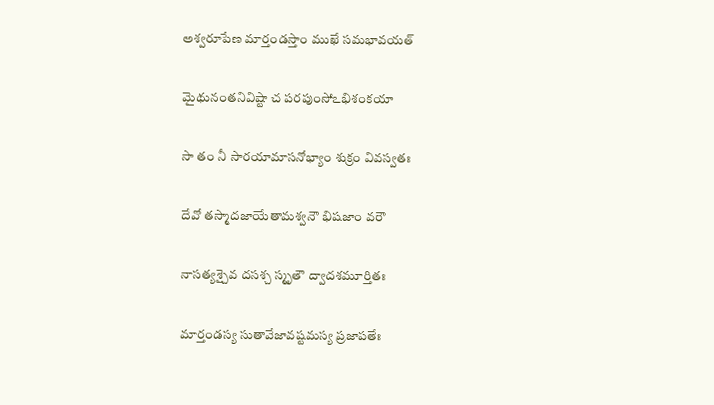అశ్వరూపేణ మార్తండస్తాం ముఖే సమభావయత్

మైథునంతనివిష్టా చ పరపుంసోఽభిశంకయా

సా తం నీ సారయామాసనోభ్యాం శుక్రం వివస్వతః

దేవో తస్మాదజాయేతామశ్వనౌ భిషజాం వరౌ

నాసత్యశ్చైవ దసశ్చ స్మృతౌ ద్వాదశమూర్తితః

మార్తండస్య సుతావేజావష్టమస్య ప్రజాపతేః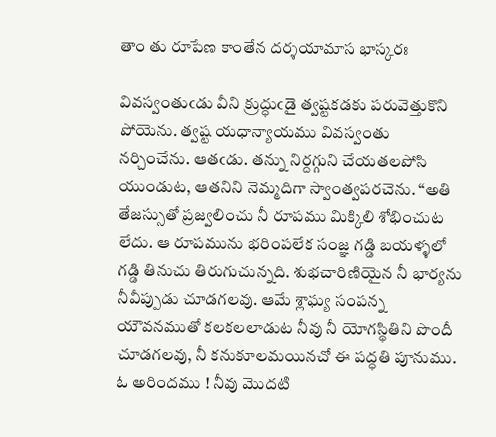తాం తు రూపేణ కాంతేన దర్శయామాస భాస్కరః

వివస్వంతుఁడు వీని క్రుద్ధుఁడై త్వష్టకడకు పరువెత్తుకొని పోయెను. త్వష్ట యధాన్యాయము వివస్వంతు నర్చించేను. ఆతఁడు. తన్ను నిర్దగ్గుని చేయతలపోసి యుండుట, ఆతనిని నెమ్మదిగా స్వాంత్వపరచెను. “అతి తేజస్సుతో ప్రజ్వలించు నీ రూపము మిక్కిలి శోభించుట లేదు. ఆ రూపమును భరింపలేక సంజ్ఞ గడ్డి బయళ్ళలో గడ్డి తినుచు తిరుగుచున్నది. శుభచారిణియైన నీ భార్యను నీవీప్పుడు చూడగలవు. ఆమే శ్లాఘ్య సంపన్న యౌవనముతో కలకలలాడుట నీవు నీ యోగస్థితిని పొందీ చూడగలవు, నీ కనుకూలమయినచో ఈ పద్ధతి పూనుము. ఓ అరిందము ! నీవు మొదటి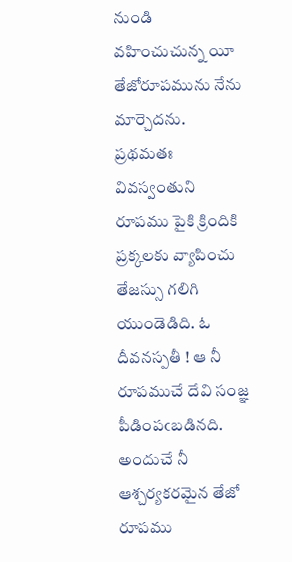నుండి వహించుచున్న యీ తేజోరూపమును నేను మార్చెదను. ప్రథమతః వివస్వంతుని రూపము పైకి క్రిందికి ప్రక్కలకు వ్యాపించు తేజస్సు గలిగి యుండెడిది. ఓ దీవనస్పతీ ! ఆ నీ రూపముచే దేవి సంజ్ఞ పీడింపఁబడినది. అందుచే నీ ఆశ్చర్యకరమైన తేజో రూపము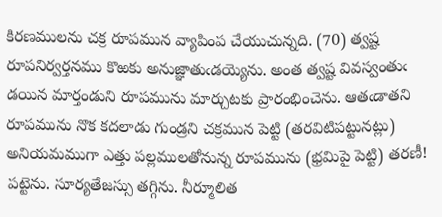కిరణములను చక్ర రూపమున వ్యాపింప చేయుచున్నది. (70) త్వష్ట రూపనిర్వర్తనము కొఱకు అనుజ్ఞాతుఁడయ్యెను. అంత త్వష్ట వివస్వంతుఁ డయిన మార్తండుని రూపమును మార్చుటకు ప్రారంభించెను. ఆతఁడాతని రూపమును నొక కదలాడు గుండ్రని చక్రమున పెట్టి (తరవిటిపట్టునట్లు) అనియమముగా ఎత్తు పల్లములతోనున్న రూపమును (భ్రమిపై పెట్టి) తరణీ! పట్టెను. సూర్యతేజస్సు తగ్గిను. నీర్మూలిత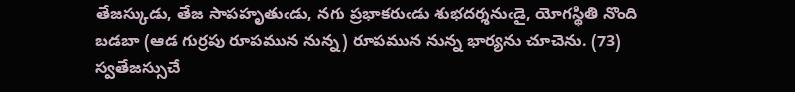తేజస్కుడు, తేజ సాపహృతుఁడు, నగు ప్రభాకరుఁడు శుభదర్శనుఁడై, యోగస్థితి నొంది బడబా (ఆడ గుర్రపు రూపమున నున్న) రూపమున నున్న భార్యను చూచెను. (73) స్వతేజస్సుచే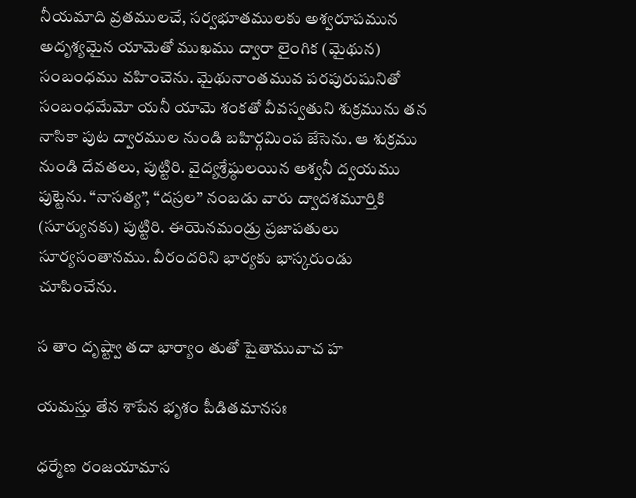నీయమాది వ్రతములచే, సర్వభూతములకు అశ్వరూపమున అదృశ్యమైన యామెతో ముఖము ద్వారా లైంగిక (మైథున) సంబంధము వహించెను. మైథునాంతమువ పరపురుషునితో సంబంధమేమో యనీ యామె శంకతో వీవస్వతుని శుక్రమును తన నాసికా పుట ద్వారముల నుండి బహిర్గమింప జేసెను. ఆ శుక్రము నుండి దేవతలు, పుట్టిరి. వైద్యశ్రేష్ఠులయిన అశ్వనీ ద్వయము పుట్టెను. “నాసత్య”, “దస్రల” నంబడు వారు ద్వాదశమూర్తికి (సూర్యునకు) పుట్టిరి. ఈయెనమండ్రు ప్రజాపతులు సూర్యసంతానము. వీరందరిని భార్యకు భాస్కరుండు చూపించేను.

స తాం దృష్ట్వా తదా భార్యాం తుతో షైతామువాచ హ

యమస్తు తేన శాపేన భృశం పీడితమానసః

ధర్మేణ రంజయామాస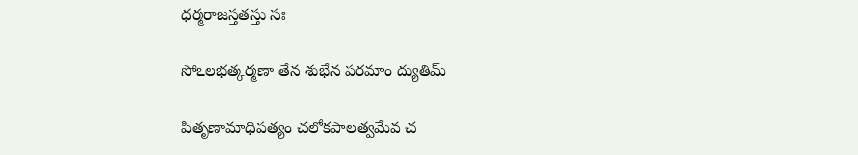ధర్మరాజస్తతస్తు సః

సోఽలభత్కర్మణా తేన శుభేన పరమాం ద్యుతిమ్

పితృణామాధిపత్యం చలోకపాలత్వమేవ చ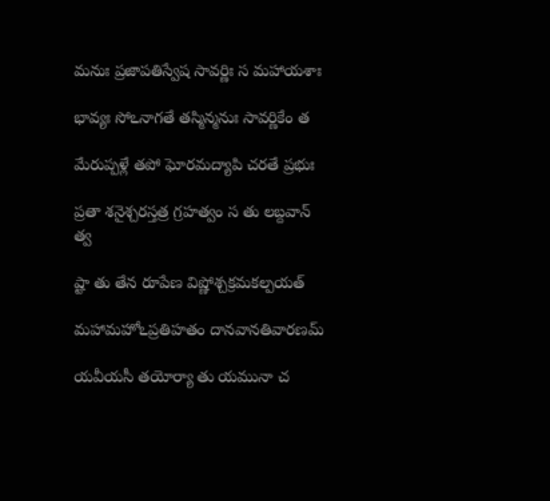మనుః ప్రజాపతిస్వేష సావర్ణిః స మహాయశాః

భావ్యః సోఽనాగతే తస్మిన్మనుః సావర్ణికేం త

మేరుప్పళ్లే తపో ఘోరమద్యాపి చరతే ప్రభుః

ప్రతా శనైశ్చరస్తత్ర గ్రహత్వం స తు లబ్దవాన్ త్వ

ష్టా తు తేన రూపేణ విష్ణోశ్చక్రమకల్పయత్

మహామహోఽప్రతిహతం దానవానతివారణమ్

యవీయసీ తయోర్యా తు యమునా చ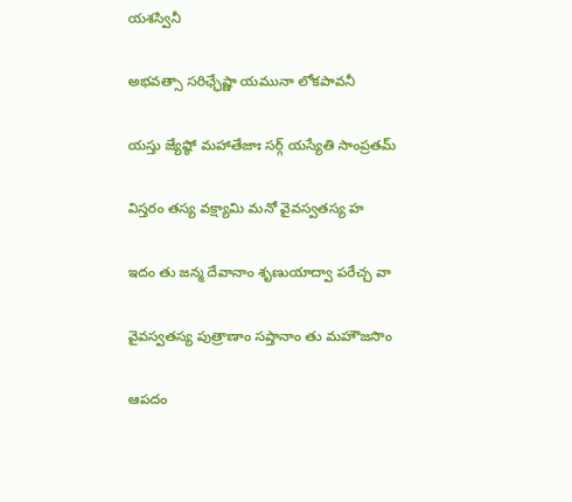యశస్వినీ

అభవత్సా సరిఛ్ఛేష్ణా యమునా లోకపావనీ

యస్తు జ్యేష్ఠో మహాతేజాః సర్గ్ యస్యేతి సాంప్రతమ్

విస్తరం తస్య వక్ష్యామి మనో వైవస్వతస్య హ

ఇదం తు జన్మ దేవానాం శృణుయాద్వా పరేచ్చ వా

వైవస్వతస్య పుత్రాణాం సప్తానాం తు మహౌజసొం

ఆపదం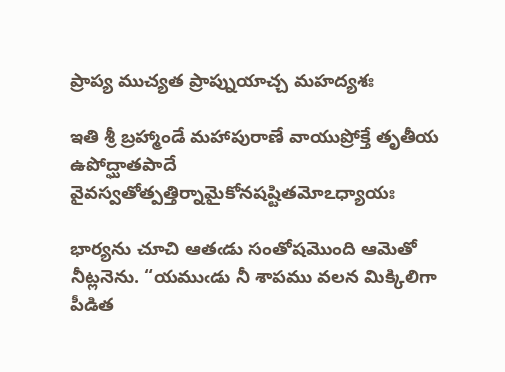ప్రాప్య ముచ్యత ప్రాప్నుయాచ్చ మహద్యశః

ఇతి శ్రీ బ్రహ్మాండే మహాపురాణే వాయుప్రోక్తే తృతీయ ఉపోద్ఘాతపాదే వైవస్వతోత్పత్తిర్నామైకోనషష్టితమోఽధ్యాయః

భార్యను చూచి ఆతఁడు సంతోషమొంది ఆమెతో నీట్లనెను. “యముఁడు నీ శాపము వలన మిక్కిలిగా పీడిత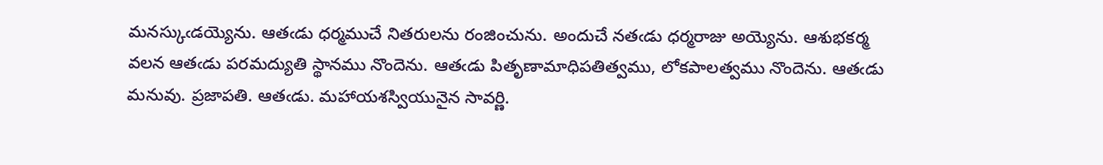మనస్కుఁడయ్యెను. ఆతఁడు ధర్మముచే నితరులను రంజించును. అందుచే నతఁడు ధర్మరాజు అయ్యెను. ఆశుభకర్మ వలన ఆతఁడు పరమద్యుతి స్థానము నొందెను. ఆతఁడు పితృణామాధిపతిత్వము, లోకపాలత్వము నొందెను. ఆతఁడు మనువు. ప్రజాపతి. ఆతఁడు. మహాయశస్వియునైన సావర్ణి.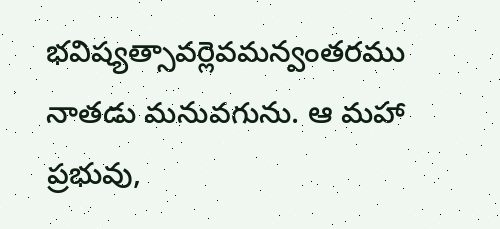భవిష్యత్సావర్లెవమన్వంతరము నాతడు మనువగును. ఆ మహా ప్రభువు,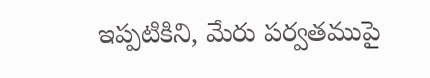ఇప్పటికిని, మేరు పర్వతముపై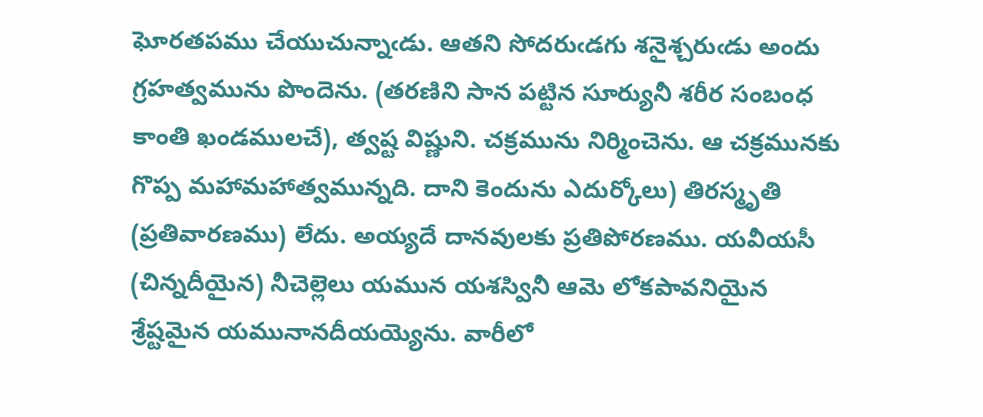ఘోరతపము చేయుచున్నాఁడు. ఆతని సోదరుఁడగు శనైశ్చరుఁడు అందు గ్రహత్వమును పొందెను. (తరణిని సాన పట్టిన సూర్యునీ శరీర సంబంధ కాంతి ఖండములచే), త్వష్ట విష్ణుని. చక్రమును నిర్మించెను. ఆ చక్రమునకు గొప్ప మహామహాత్వమున్నది. దాని కెందును ఎదుర్కోలు) తిరస్మృతి (ప్రతివారణము) లేదు. అయ్యదే దానవులకు ప్రతిపోరణము. యవీయసీ (చిన్నదీయైన) నీచెల్లెలు యమున యశస్వినీ ఆమె లోకపావనియైన శ్రేష్టమైన యమునానదీయయ్యెను. వారీలో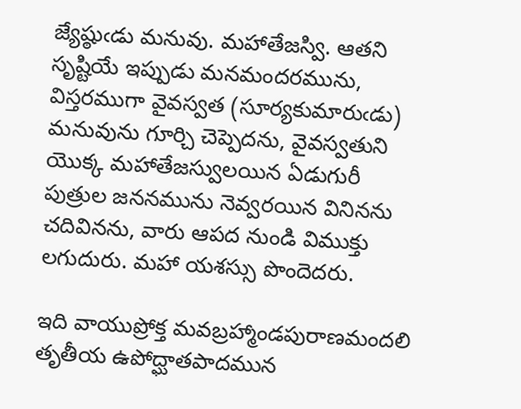జ్యేష్ఠుఁడు మనువు. మహాతేజస్వి. ఆతని సృష్టియే ఇప్పుడు మనమందరమును, విస్తరముగా వైవస్వత (సూర్యకుమారుఁడు) మనువును గూర్చి చెప్పెదను, వైవస్వతుని యొక్క మహాతేజస్వులయిన ఏడుగురీ పుత్రుల జననమును నెవ్వరయిన వినినను చదివినను, వారు ఆపద నుండి విముక్తు లగుదురు. మహా యశస్సు పొందెదరు.

ఇది వాయుప్రోక్త మవబ్రహ్మాండపురాణమందలి తృతీయ ఉపోద్ఘాతపాదమున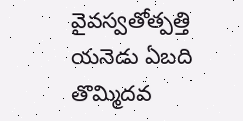వైవస్వతోత్పత్తి యనెడు ఏబది తొమ్మిదవ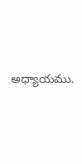అధ్యాయము.